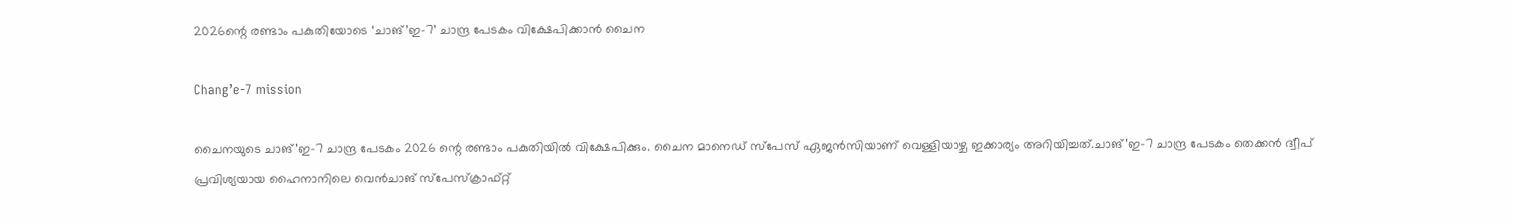2026ന്റെ രണ്ടാം പകുതിയോടെ ‘ചാങ്’ഇ-7’ ചാന്ദ്ര പേടകം വിക്ഷേപിക്കാൻ ചൈന

Chang’e-7 mission

ചൈനയുടെ ചാങ്’ഇ-7 ചാന്ദ്ര പേടകം 2026 ന്റെ രണ്ടാം പകുതിയിൽ വിക്ഷേപിക്കും. ചൈന മാനെഡ് സ്‌പേസ് ഏജൻസിയാണ് വെള്ളിയാഴ്ച ഇക്കാര്യം അറിയിച്ചത്.ചാങ്’ഇ-7 ചാന്ദ്ര പേടകം തെക്കൻ ദ്വീപ് പ്രവിശ്യയായ ഹൈനാനിലെ വെൻചാങ് സ്‌പേസ്‌ക്രാഫ്റ്റ്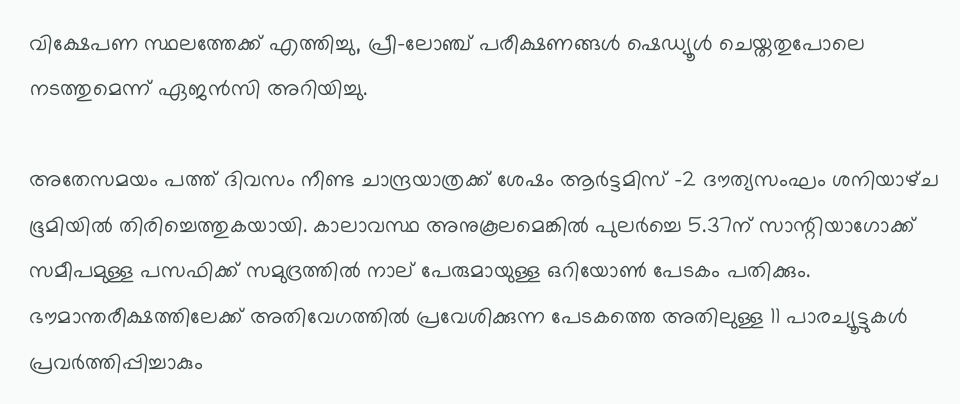വിക്ഷേപണ സ്ഥലത്തേക്ക് എത്തിച്ചു, പ്രീ-ലോഞ്ച് പരീക്ഷണങ്ങൾ ഷെഡ്യൂൾ ചെയ്തതുപോലെ നടത്തുമെന്ന് ഏജൻസി അറിയിച്ചു.

അതേസമയം പത്ത്‌ ദിവസം നീണ്ട ചാന്ദ്രയാത്രക്ക്‌ ശേഷം ആർട്ടമിസ്‌ –2 ദ‍ൗത്യസംഘം ശനിയാഴ്‌ച ഭൂമിയിൽ തിരിച്ചെത്തുകയായി. കാലാവസ്ഥ അനുകൂലമെങ്കിൽ പുലർച്ചെ 5.37ന്‌ സാന്റിയാഗോക്ക്‌ സമീപമുള്ള പസഫിക്ക്‌ സമുദ്രത്തിൽ നാല്‌ പേരുമായുള്ള ഒറിയോൺ പേടകം പതിക്കും. ഭ‍ൗമാന്തരീക്ഷത്തിലേക്ക്‌ അതിവേഗത്തിൽ പ്രവേശിക്കുന്ന പേടകത്തെ അതിലുള്ള 11 പാരച്യൂട്ടുകൾ പ്രവർത്തിപ്പിച്ചാകും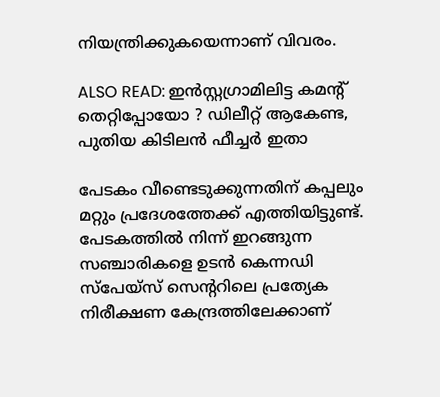നിയന്ത്രിക്കുകയെന്നാണ് വിവരം.

ALSO READ: ഇൻസ്റ്റഗ്രാമിലിട്ട കമന്റ് തെറ്റിപ്പോയോ ? ഡിലീറ്റ് ആകേണ്ട, പുതിയ കിടിലൻ ഫീച്ചർ ഇതാ

പേടകം വീണ്ടെടുക്കുന്നതിന് കപ്പലും മറ്റും പ്രദേശത്തേക്ക് എത്തിയിട്ടുണ്ട്‌. പേടകത്തിൽ നിന്ന്‌ ഇറങ്ങുന്ന സഞ്ചാരികളെ ഉടൻ കെന്നഡി സ്‌പേയ്‌സ്‌ സെന്ററിലെ പ്രത്യേക നിരീക്ഷണ കേന്ദ്രത്തിലേക്കാണ്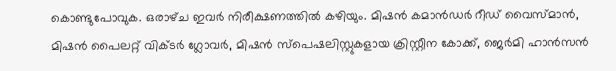കൊണ്ടുപോവുക. ഒരാഴ്‌ച ഇവർ നിരീക്ഷണത്തിൽ കഴിയും. മിഷൻ കമാൻഡർ റീഡ്‌ വൈസ്‍മാൻ, മിഷൻ പൈലറ്റ് വിക്ടർ ഗ്ലോവർ, മിഷൻ സ്‍പെഷലിസ്റ്റുകളായ ക്രിസ്റ്റീന കോക്ക്, ജെർമി ഹാൻസൻ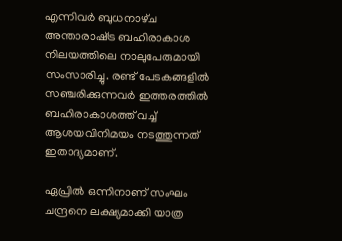എന്നിവർ ബുധനാഴ്‌ച അന്താരാഷ്‌ട്ര ബഹിരാകാശ നിലയത്തിലെ നാലുപേരുമായി സംസാരിച്ചു. രണ്ട്‌ പേടകങ്ങളിൽ സഞ്ചരിക്കുന്നവർ ഇത്തരത്തിൽ ബഹിരാകാശത്ത്‌ വച്ച്‌ ആശയവിനിമയം നടത്തുന്നത്‌ ഇതാദ്യമാണ്.

ഏപ്രിൽ ഒന്നിനാണ്‌ സംഘം ചന്ദ്രനെ ലക്ഷ്യമാക്കി യാത്ര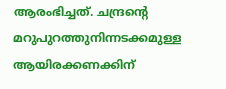ആരംഭിച്ചത്. ചന്ദ്രന്റെ മറുപുറത്തുനിന്നടക്കമുള്ള ആയിരക്കണക്കിന്‌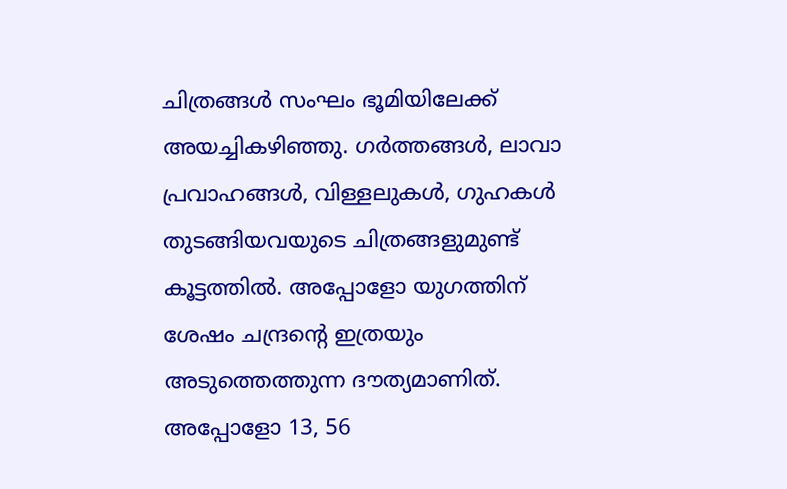ചിത്രങ്ങൾ സംഘം ഭൂമിയിലേക്ക്‌ അയച്ചികഴിഞ്ഞു. ഗർത്തങ്ങൾ, ലാവാ പ്രവാഹങ്ങൾ, വിള്ളലുകൾ, ഗുഹകൾ തുടങ്ങിയവയുടെ ചിത്രങ്ങളുമുണ്ട് കൂട്ടത്തിൽ. അപ്പോളോ യുഗത്തിന് ശേഷം ചന്ദ്രൻ്റെ ഇത്രയും അടുത്തെത്തുന്ന ദൗത്യമാണിത്. അപ്പോളോ 13, 56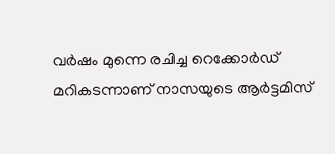വർഷം മുന്നെ രചിച്ച റെക്കോർഡ് മറികടന്നാണ് നാസയുടെ ആർട്ടമിസ്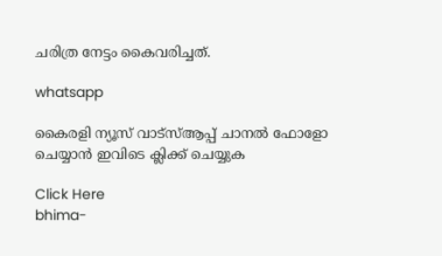ചരിത്ര നേട്ടം കൈവരിച്ചത്.

whatsapp

കൈരളി ന്യൂസ് വാട്‌സ്ആപ്പ് ചാനല്‍ ഫോളോ ചെയ്യാന്‍ ഇവിടെ ക്ലിക്ക് ചെയ്യുക

Click Here
bhima-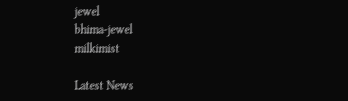jewel
bhima-jewel
milkimist

Latest News